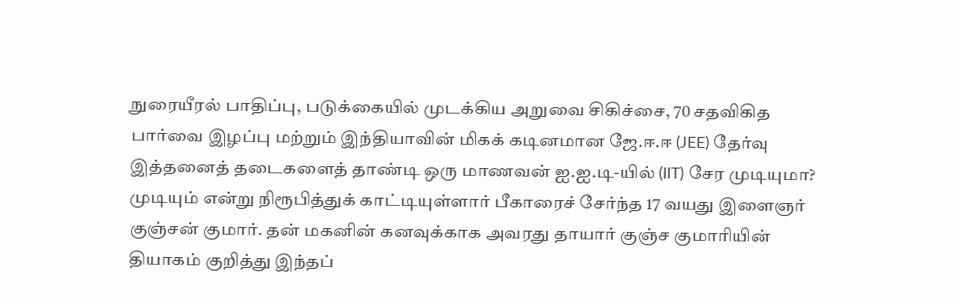நுரையீரல் பாதிப்பு, படுக்கையில் முடக்கிய அறுவை சிகிச்சை, 70 சதவிகித பார்வை இழப்பு மற்றும் இந்தியாவின் மிகக் கடினமான ஜே.ஈ.ஈ (JEE) தேர்வு இத்தனைத் தடைகளைத் தாண்டி ஒரு மாணவன் ஐ.ஐ.டி-யில் (IIT) சேர முடியுமா?
முடியும் என்று நிரூபித்துக் காட்டியுள்ளார் பீகாரைச் சேர்ந்த 17 வயது இளைஞர் குஞ்சன் குமார். தன் மகனின் கனவுக்காக அவரது தாயார் குஞ்ச குமாரியின் தியாகம் குறித்து இந்தப்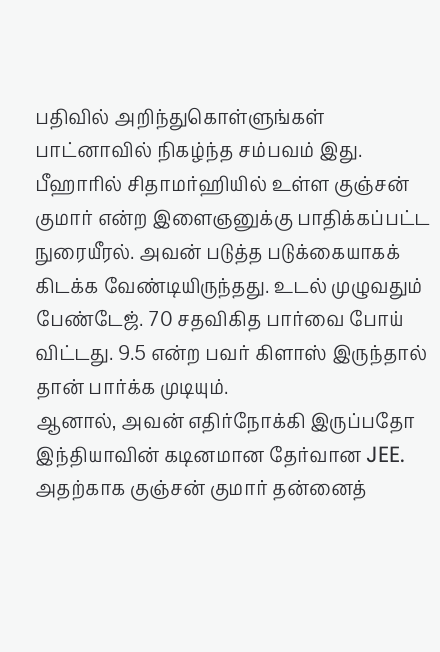பதிவில் அறிந்துகொள்ளுங்கள்
பாட்னாவில் நிகழ்ந்த சம்பவம் இது.
பீஹாரில் சிதாமர்ஹியில் உள்ள குஞ்சன் குமார் என்ற இளைஞனுக்கு பாதிக்கப்பட்ட நுரையீரல். அவன் படுத்த படுக்கையாகக் கிடக்க வேண்டியிருந்தது. உடல் முழுவதும் பேண்டேஜ். 70 சதவிகித பார்வை போய் விட்டது. 9.5 என்ற பவர் கிளாஸ் இருந்தால் தான் பார்க்க முடியும்.
ஆனால், அவன் எதிர்நோக்கி இருப்பதோ இந்தியாவின் கடினமான தேர்வான JEE. அதற்காக குஞ்சன் குமார் தன்னைத்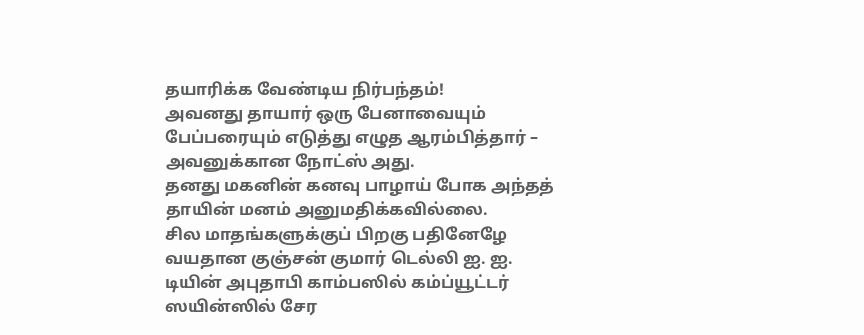தயாரிக்க வேண்டிய நிர்பந்தம்!
அவனது தாயார் ஒரு பேனாவையும் பேப்பரையும் எடுத்து எழுத ஆரம்பித்தார் – அவனுக்கான நோட்ஸ் அது.
தனது மகனின் கனவு பாழாய் போக அந்தத் தாயின் மனம் அனுமதிக்கவில்லை.
சில மாதங்களுக்குப் பிறகு பதினேழே வயதான குஞ்சன் குமார் டெல்லி ஐ. ஐ. டியின் அபுதாபி காம்பஸில் கம்ப்யூட்டர் ஸயின்ஸில் சேர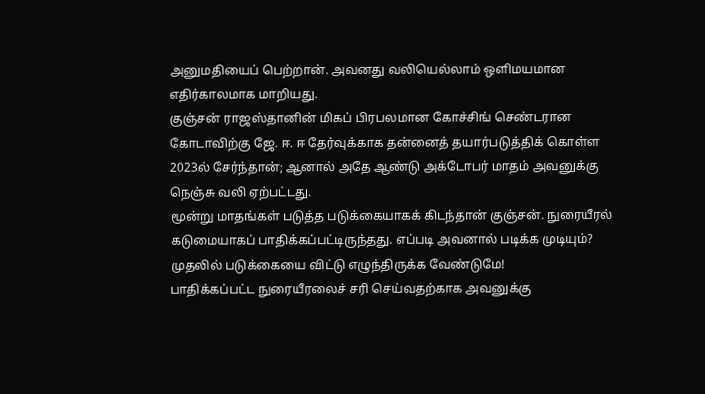அனுமதியைப் பெற்றான். அவனது வலியெல்லாம் ஒளிமயமான எதிர்காலமாக மாறியது.
குஞ்சன் ராஜஸ்தானின் மிகப் பிரபலமான கோச்சிங் செண்டரான கோடாவிற்கு ஜே. ஈ. ஈ தேர்வுக்காக தன்னைத் தயார்படுத்திக் கொள்ள 2023ல் சேர்ந்தான்; ஆனால் அதே ஆண்டு அக்டோபர் மாதம் அவனுக்கு நெஞ்சு வலி ஏற்பட்டது.
மூன்று மாதங்கள் படுத்த படுக்கையாகக் கிடந்தான் குஞ்சன். நுரையீரல் கடுமையாகப் பாதிக்கப்பட்டிருந்தது. எப்படி அவனால் படிக்க முடியும்?
முதலில் படுக்கையை விட்டு எழுந்திருக்க வேண்டுமே!
பாதிக்கப்பட்ட நுரையீரலைச் சரி செய்வதற்காக அவனுக்கு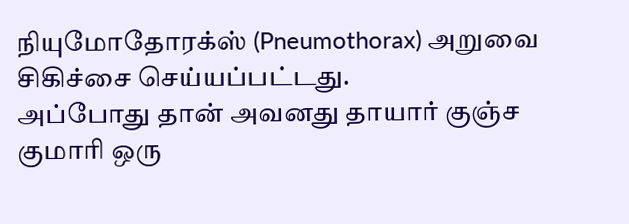நியுமோதோரக்ஸ் (Pneumothorax) அறுவை சிகிச்சை செய்யப்பட்டது.
அப்போது தான் அவனது தாயார் குஞ்ச குமாரி ஒரு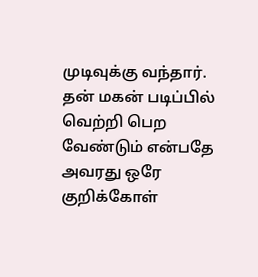முடிவுக்கு வந்தார். தன் மகன் படிப்பில் வெற்றி பெற வேண்டும் என்பதே அவரது ஒரே குறிக்கோள்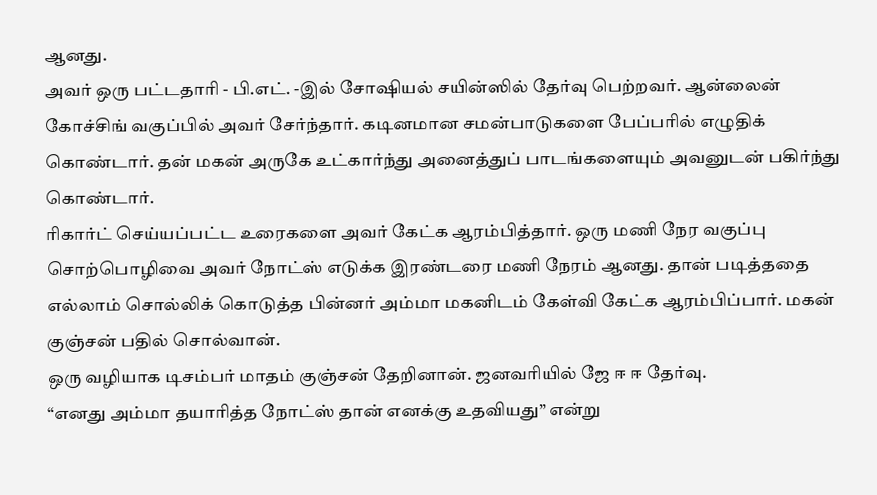ஆனது.
அவர் ஒரு பட்டதாரி - பி.எட். -இல் சோஷியல் சயின்ஸில் தேர்வு பெற்றவர். ஆன்லைன் கோச்சிங் வகுப்பில் அவர் சேர்ந்தார். கடினமான சமன்பாடுகளை பேப்பரில் எழுதிக் கொண்டார். தன் மகன் அருகே உட்கார்ந்து அனைத்துப் பாடங்களையும் அவனுடன் பகிர்ந்து கொண்டார்.
ரிகார்ட் செய்யப்பட்ட உரைகளை அவர் கேட்க ஆரம்பித்தார். ஒரு மணி நேர வகுப்பு சொற்பொழிவை அவர் நோட்ஸ் எடுக்க இரண்டரை மணி நேரம் ஆனது. தான் படித்ததை எல்லாம் சொல்லிக் கொடுத்த பின்னர் அம்மா மகனிடம் கேள்வி கேட்க ஆரம்பிப்பார். மகன் குஞ்சன் பதில் சொல்வான்.
ஒரு வழியாக டிசம்பர் மாதம் குஞ்சன் தேறினான். ஜனவரியில் ஜே ஈ ஈ தேர்வு.
“எனது அம்மா தயாரித்த நோட்ஸ் தான் எனக்கு உதவியது” என்று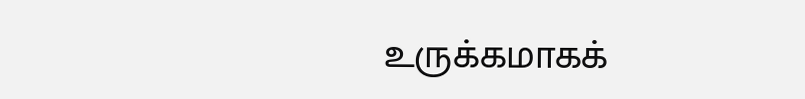உருக்கமாகக்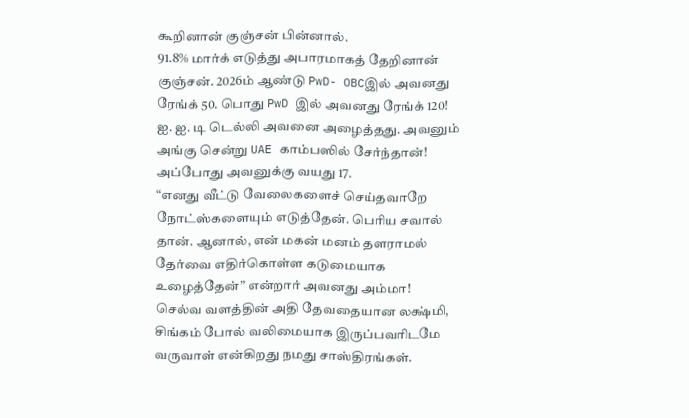கூறினான் குஞ்சன் பின்னால்.
91.8% மார்க் எடுத்து அபாரமாகத் தேறினான் குஞ்சன். 2026ம் ஆண்டு PwD- OBCஇல் அவனது ரேங்க் 50. பொது PwD இல் அவனது ரேங்க் 120!
ஐ. ஐ. டி டெல்லி அவனை அழைத்தது. அவனும் அங்கு சென்று UAE காம்பஸில் சேர்ந்தான்! அப்போது அவனுக்கு வயது 17.
“எனது வீட்டு வேலைகளைச் செய்தவாறே நோட்ஸ்களையும் எடுத்தேன். பெரிய சவால் தான். ஆனால், என் மகன் மனம் தளராமல் தேர்வை எதிர்கொள்ள கடுமையாக உழைத்தேன்” என்றார் அவனது அம்மா!
செல்வ வளத்தின் அதி தேவதையான லக்ஷ்மி, சிங்கம் போல் வலிமையாக இருப்பவரிடமே வருவாள் என்கிறது நமது சாஸ்திரங்கள்.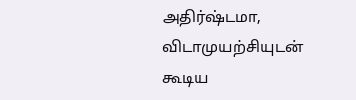அதிர்ஷ்டமா, விடாமுயற்சியுடன் கூடிய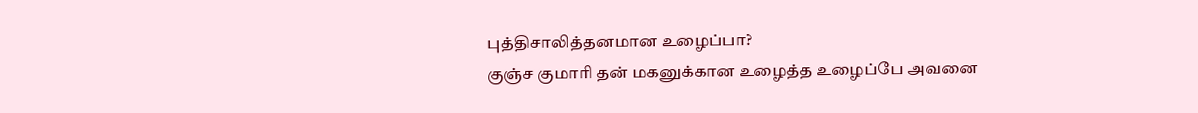புத்திசாலித்தனமான உழைப்பா?
குஞ்ச குமாரி தன் மகனுக்கான உழைத்த உழைப்பே அவனை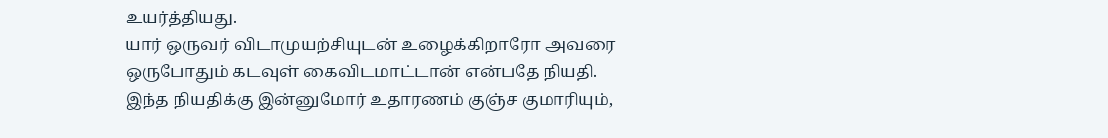உயர்த்தியது.
யார் ஒருவர் விடாமுயற்சியுடன் உழைக்கிறாரோ அவரை ஒருபோதும் கடவுள் கைவிடமாட்டான் என்பதே நியதி.
இந்த நியதிக்கு இன்னுமோர் உதாரணம் குஞ்ச குமாரியும்,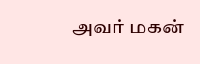அவர் மகன்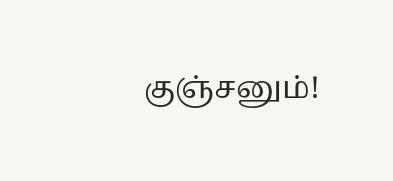குஞ்சனும்!